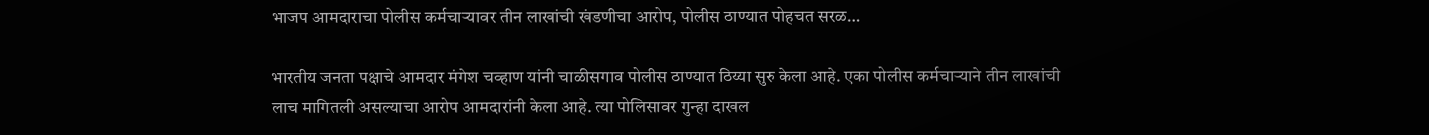भाजप आमदाराचा पोलीस कर्मचाऱ्यावर तीन लाखांची खंडणीचा आरोप, पोलीस ठाण्यात पोहचत सरळ…

भारतीय जनता पक्षाचे आमदार मंगेश चव्हाण यांनी चाळीसगाव पोलीस ठाण्यात ठिय्या सुरु केला आहे. एका पोलीस कर्मचाऱ्याने तीन लाखांची लाच मागितली असल्याचा आरोप आमदारांनी केला आहे. त्या पोलिसावर गुन्हा दाखल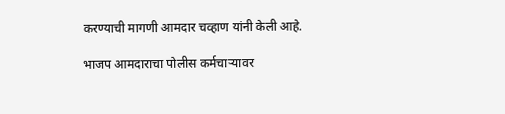करण्याची मागणी आमदार चव्हाण यांनी केली आहे.

भाजप आमदाराचा पोलीस कर्मचाऱ्यावर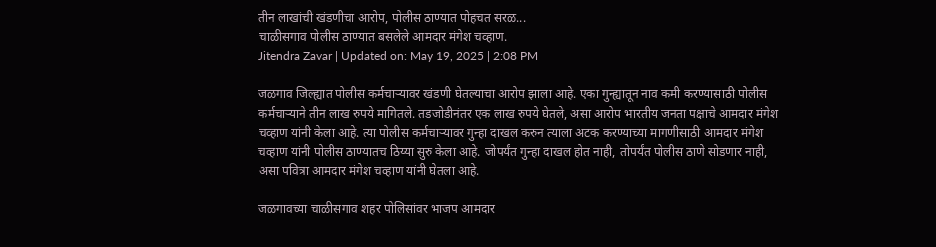तीन लाखांची खंडणीचा आरोप, पोलीस ठाण्यात पोहचत सरळ...
चाळीसगाव पोलीस ठाण्यात बसलेले आमदार मंगेश चव्हाण.
Jitendra Zavar | Updated on: May 19, 2025 | 2:08 PM

जळगाव जिल्ह्यात पोलीस कर्मचाऱ्यावर खंडणी घेतल्याचा आरोप झाला आहे. एका गुन्ह्यातून नाव कमी करण्यासाठी पोलीस कर्मचाऱ्याने तीन लाख रुपये मागितले. तडजोडीनंतर एक लाख रुपये घेतले, असा आरोप भारतीय जनता पक्षाचे आमदार मंगेश चव्हाण यांनी केला आहे. त्या पोलीस कर्मचाऱ्यावर गुन्हा दाखल करुन त्याला अटक करण्याच्या मागणीसाठी आमदार मंगेश चव्हाण यांनी पोलीस ठाण्यातच ठिय्या सुरु केला आहे. जोपर्यंत गुन्हा दाखल होत नाही, तोपर्यंत पोलीस ठाणे सोडणार नाही, असा पवित्रा आमदार मंगेश चव्हाण यांनी घेतला आहे.

जळगावच्या चाळीसगाव शहर पोलिसांवर भाजप आमदार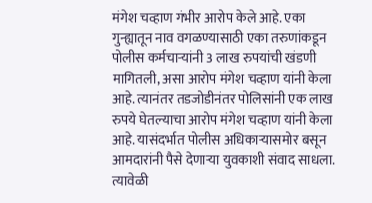मंगेश चव्हाण गंभीर आरोप केले आहे. एका गुन्ह्यातून नाव वगळण्यासाठी एका तरुणांकडून पोलीस कर्मचाऱ्यांनी 3 लाख रुपयांची खंडणी मागितली, असा आरोप मंगेश चव्हाण यांनी केला आहे. त्यानंतर तडजोडीनंतर पोलिसांनी एक लाख रुपये घेतल्याचा आरोप मंगेश चव्हाण यांनी केला आहे. यासंदर्भात पोलीस अधिकाऱ्यासमोर बसून आमदारांनी पैसे देणाऱ्या युवकाशी संवाद साधला. त्यावेळी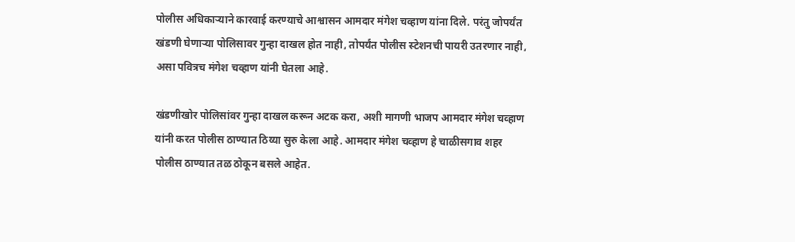पोलीस अधिकाऱ्याने कारवाई करण्याचे आश्वासन आमदार मंगेश चव्हाण यांना दिले. परंतु जोपर्यंत खंडणी घेणाऱ्या पोलिसावर गुन्हा दाखल होत नाही, तोपर्यंत पोलीस स्टेशनची पायरी उतरणार नाही, असा पवित्रच मंगेश चव्हाण यांनी घेतला आहे.

खंडणीखोर पोलिसांवर गुन्हा दाखल करून अटक करा, अशी मागणी भाजप आमदार मंगेश चव्हाण यांनी करत पोलीस ठाण्यात ठिय्या सुरु केला आहे. आमदार मंगेश चव्हाण हे चाळीसगाव शहर पोलीस ठाण्यात तळ ठोकून बसले आहेत.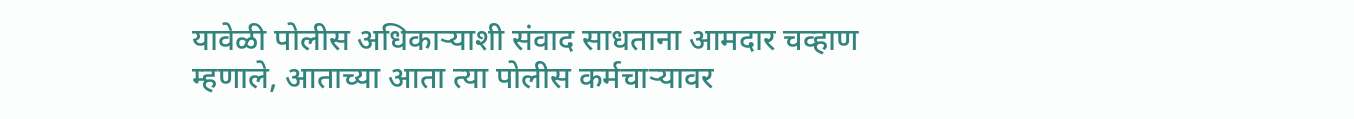यावेळी पोलीस अधिकाऱ्याशी संवाद साधताना आमदार चव्हाण म्हणाले, आताच्या आता त्या पोलीस कर्मचाऱ्यावर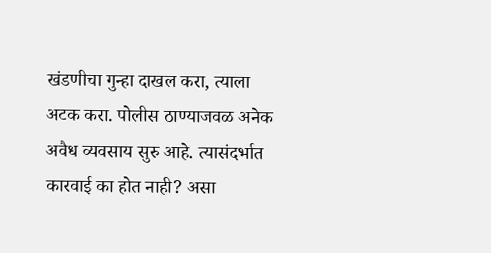खंडणीचा गुन्हा दाखल करा, त्याला अटक करा. पोलीस ठाण्याजवळ अनेक अवैध व्यवसाय सुरु आहे. त्यासंदर्भात कारवाई का होत नाही? असा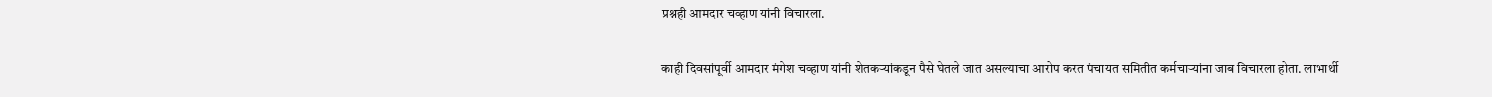प्रश्नही आमदार चव्हाण यांनी विचारला.

काही दिवसांपूर्वी आमदार मंगेश चव्हाण यांनी शेतकऱ्यांकडून पैसे घेतले जात असल्याचा आरोप करत पंचायत समितीत कर्मचाऱ्यांना जाब विचारला होता. लाभार्थी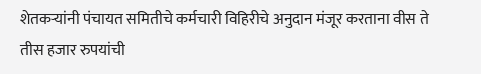शेतकऱ्यांनी पंचायत समितीचे कर्मचारी विहिरीचे अनुदान मंजूर करताना वीस ते तीस हजार रुपयांची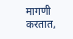मागणी करतात,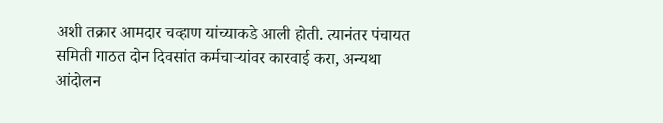अशी तक्रार आमदार चव्हाण यांच्याकडे आली होती. त्यानंतर पंचायत समिती गाठत दोन दिवसांत कर्मचाऱ्यांवर कारवाई करा, अन्यथा आंदोलन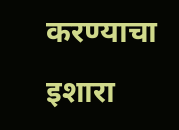करण्याचा इशारा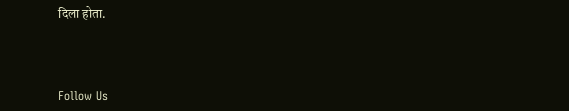दिला होता.



Follow Us